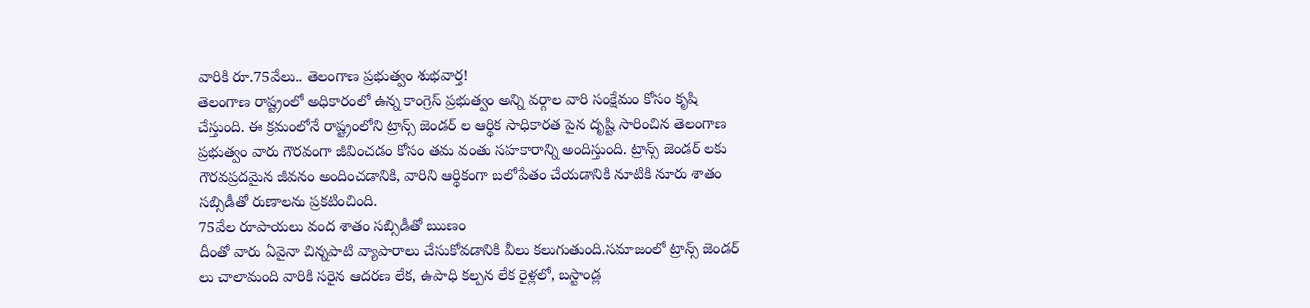వారికి రూ.75వేలు.. తెలంగాణ ప్రభుత్వం శుభవార్త!
తెలంగాణ రాష్ట్రంలో అధికారంలో ఉన్న కాంగ్రెస్ ప్రభుత్వం అన్ని వర్గాల వారి సంక్షేమం కోసం కృషి చేస్తుంది. ఈ క్రమంలోనే రాష్ట్రంలోని ట్రాన్స్ జెండర్ ల ఆర్థిక సాధికారత పైన దృష్టి సారించిన తెలంగాణ ప్రభుత్వం వారు గౌరవంగా జీవించడం కోసం తమ వంతు సహకారాన్ని అందిస్తుంది. ట్రాన్స్ జెండర్ లకు గౌరవప్రదమైన జీవనం అందించడానికి, వారిని ఆర్థికంగా బలోపేతం చేయడానికి నూటికి నూరు శాతం సబ్సిడీతో రుణాలను ప్రకటించింది.
75వేల రూపాయలు వంద శాతం సబ్సిడీతో ఋణం
దీంతో వారు ఏవైనా చిన్నపాటి వ్యాపారాలు చేసుకోవడానికి వీలు కలుగుతుంది.సమాజంలో ట్రాన్స్ జెండర్ లు చాలామంది వారికి సరైన ఆదరణ లేక, ఉపాధి కల్పన లేక రైళ్లలో, బస్టాండ్ల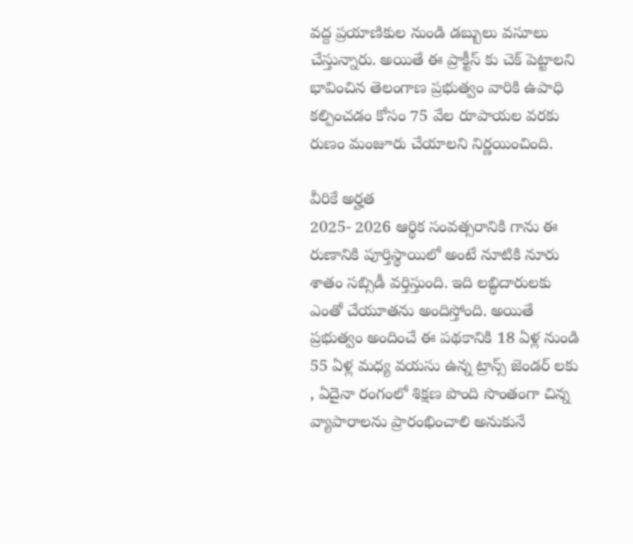వద్ద ప్రయాణికుల నుండి డబ్బులు వసూలు చేస్తున్నారు. అయితే ఈ ప్రాక్టీస్ కు చెక్ పెట్టాలని భావించిన తెలంగాణ ప్రభుత్వం వారికి ఉపాధి కల్పించడం కోసం 75 వేల రూపాయల వరకు రుణం మంజూరు చేయాలని నిర్ణయించింది.

వీరికే అర్హత
2025- 2026 ఆర్థిక సంవత్సరానికి గాను ఈ రుణానికి పూర్తిస్థాయిలో అంటే నూటికి నూరు శాతం సబ్సిడీ వర్తిస్తుంది. ఇది లబ్ధిదారులకు ఎంతో చేయూతను అందిస్తోంది. అయితే ప్రభుత్వం అందించే ఈ పథకానికి 18 ఏళ్ల నుండి 55 ఏళ్ల మధ్య వయసు ఉన్న ట్రాన్స్ జెండర్ లకు , ఏదైనా రంగంలో శిక్షణ పొంది సొంతంగా చిన్న వ్యాపారాలను ప్రారంభించాలి అనుకునే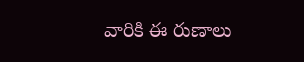వారికి ఈ రుణాలు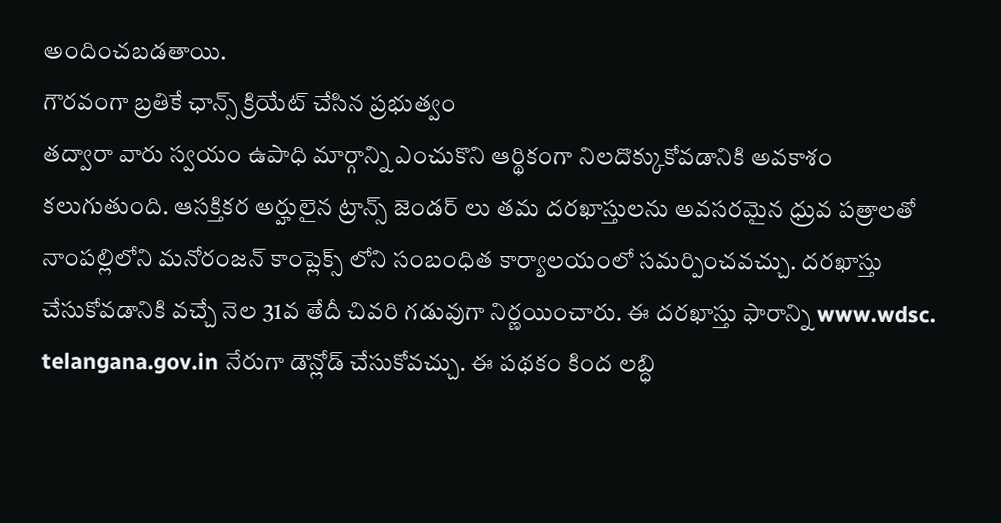అందించబడతాయి.
గౌరవంగా బ్రతికే ఛాన్స్ క్రియేట్ చేసిన ప్రభుత్వం
తద్వారా వారు స్వయం ఉపాధి మార్గాన్ని ఎంచుకొని ఆర్థికంగా నిలదొక్కుకోవడానికి అవకాశం కలుగుతుంది. ఆసక్తికర అర్హులైన ట్రాన్స్ జెండర్ లు తమ దరఖాస్తులను అవసరమైన ధ్రువ పత్రాలతో నాంపల్లిలోని మనోరంజన్ కాంప్లెక్స్ లోని సంబంధిత కార్యాలయంలో సమర్పించవచ్చు. దరఖాస్తు చేసుకోవడానికి వచ్చే నెల 31వ తేదీ చివరి గడువుగా నిర్ణయించారు. ఈ దరఖాస్తు ఫారాన్ని www.wdsc. telangana.gov.in నేరుగా డౌన్లోడ్ చేసుకోవచ్చు. ఈ పథకం కింద లబ్ధి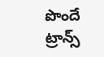పొందే ట్రాన్స్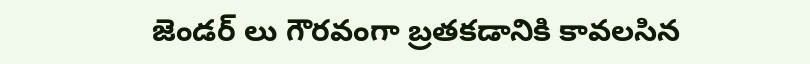జెండర్ లు గౌరవంగా బ్రతకడానికి కావలసిన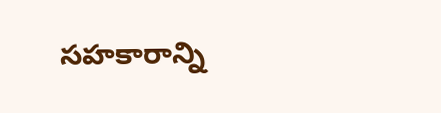సహకారాన్ని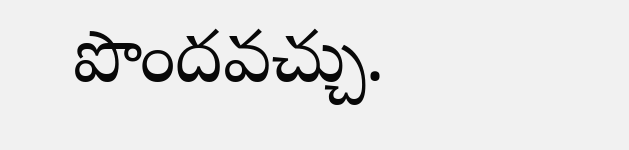పొందవచ్చు.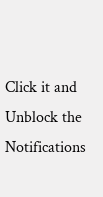Click it and Unblock the Notifications